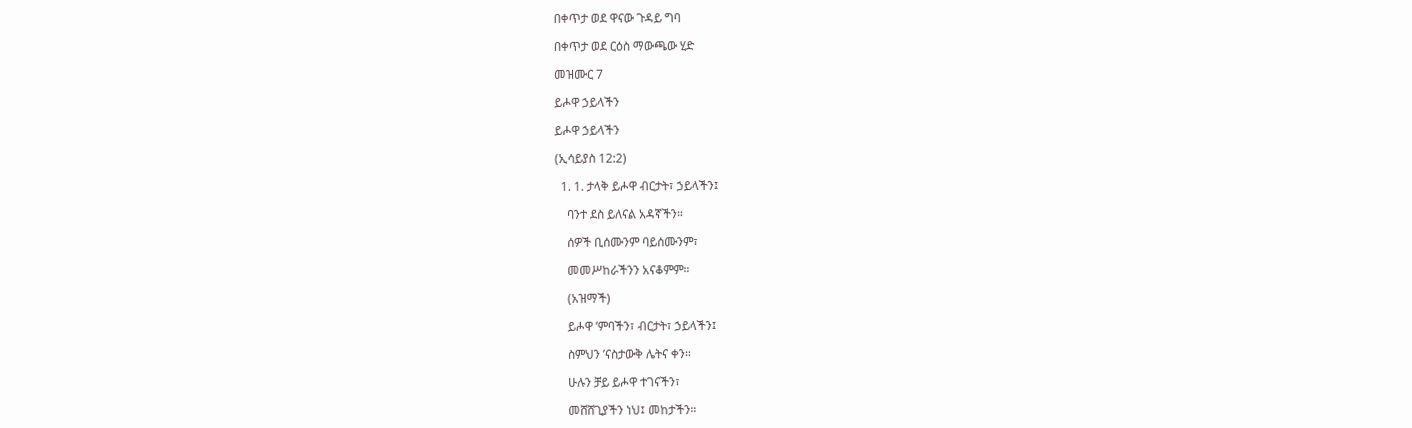በቀጥታ ወደ ዋናው ጉዳይ ግባ

በቀጥታ ወደ ርዕስ ማውጫው ሂድ

መዝሙር 7

ይሖዋ ኃይላችን

ይሖዋ ኃይላችን

(ኢሳይያስ 12:2)

  1. 1. ታላቅ ይሖዋ ብርታት፣ ኃይላችን፤

    ባንተ ደስ ይለናል አዳኛችን።

    ሰዎች ቢሰሙንም ባይሰሙንም፣

    መመሥከራችንን አናቆምም።

    (አዝማች)

    ይሖዋ ’ምባችን፣ ብርታት፣ ኃይላችን፤

    ስምህን ’ናስታውቅ ሌትና ቀን።

    ሁሉን ቻይ ይሖዋ ተገናችን፣

    መሸሸጊያችን ነህ፤ መከታችን።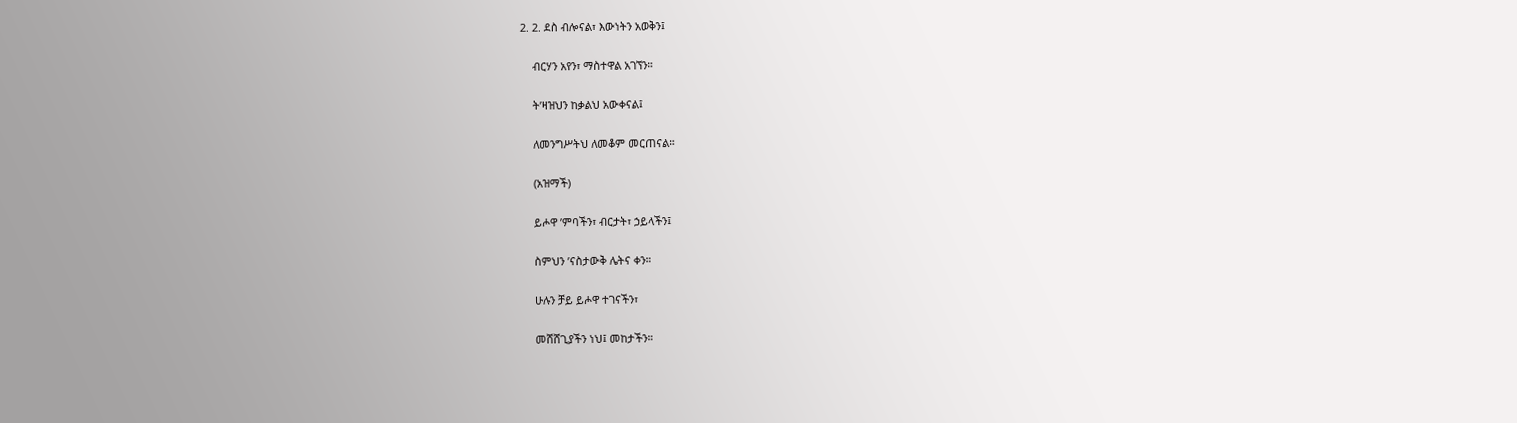2. 2. ደስ ብሎናል፣ እውነትን አወቅን፤

    ብርሃን አየን፣ ማስተዋል አገኘን።

    ት’ዛዝህን ከቃልህ አውቀናል፤

    ለመንግሥትህ ለመቆም መርጠናል።

    (አዝማች)

    ይሖዋ ’ምባችን፣ ብርታት፣ ኃይላችን፤

    ስምህን ’ናስታውቅ ሌትና ቀን።

    ሁሉን ቻይ ይሖዋ ተገናችን፣

    መሸሸጊያችን ነህ፤ መከታችን።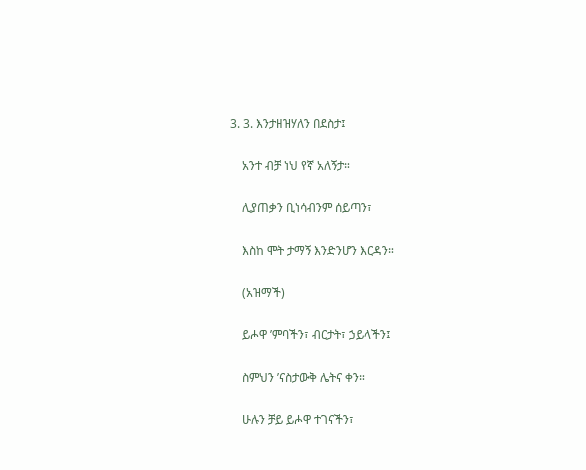3. 3. እንታዘዝሃለን በደስታ፤

    አንተ ብቻ ነህ የኛ አለኝታ።

    ሊያጠቃን ቢነሳብንም ሰይጣን፣

    እስከ ሞት ታማኝ እንድንሆን እርዳን።

    (አዝማች)

    ይሖዋ ’ምባችን፣ ብርታት፣ ኃይላችን፤

    ስምህን ’ናስታውቅ ሌትና ቀን።

    ሁሉን ቻይ ይሖዋ ተገናችን፣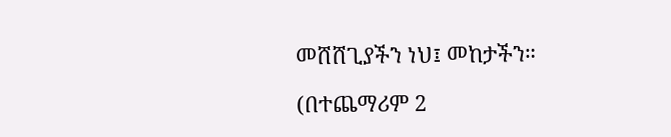መሸሸጊያችን ነህ፤ መከታችን።

(በተጨማሪም 2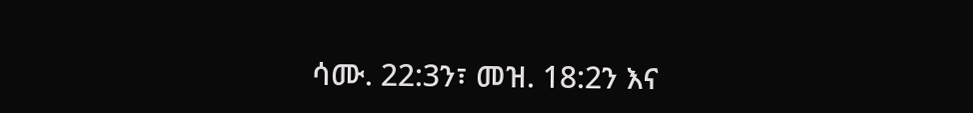ሳሙ. 22:3ን፣ መዝ. 18:2ን እና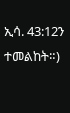ኢሳ. 43:12ን ተመልከት።)